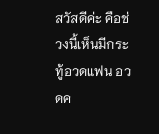สวัสดีค่ะ คือช่วงนี้เห็นมีกระทู้อวดแฟน อวดค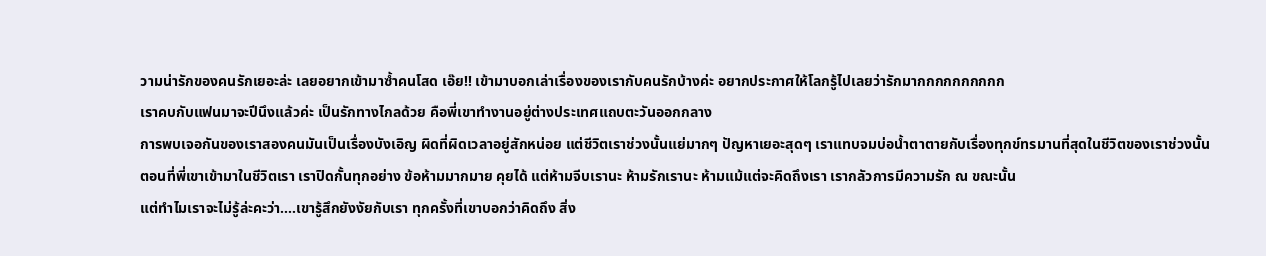วามน่ารักของคนรักเยอะล่ะ เลยอยากเข้ามาซ้ำคนโสด เอ๊ย!! เข้ามาบอกเล่าเรื่องของเรากับคนรักบ้างค่ะ อยากประกาศให้โลกรู้ไปเลยว่ารักมากกกกกกกกกก
เราคบกับแฟนมาจะปีนึงแล้วค่ะ เป็นรักทางไกลด้วย คือพี่เขาทำงานอยู่ต่างประเทศแถบตะวันออกกลาง
การพบเจอกันของเราสองคนมันเป็นเรื่องบังเอิญ ผิดที่ผิดเวลาอยู่สักหน่อย แต่ชีวิตเราช่วงนั้นแย่มากๆ ปัญหาเยอะสุดๆ เราแทบจมบ่อน้ำตาตายกับเรื่องทุกข์ทรมานที่สุดในชีวิตของเราช่วงนั้น
ตอนที่พี่เขาเข้ามาในชีวิตเรา เราปิดกั้นทุกอย่าง ข้อห้ามมากมาย คุยได้ แต่ห้ามจีบเรานะ ห้ามรักเรานะ ห้ามแม้แต่จะคิดถึงเรา เรากลัวการมีความรัก ณ ขณะนั้น
แต่ทำไมเราจะไม่รู้ล่ะคะว่า....เขารู้สึกยังงัยกับเรา ทุกครั้งที่เขาบอกว่าคิดถึง สิ่ง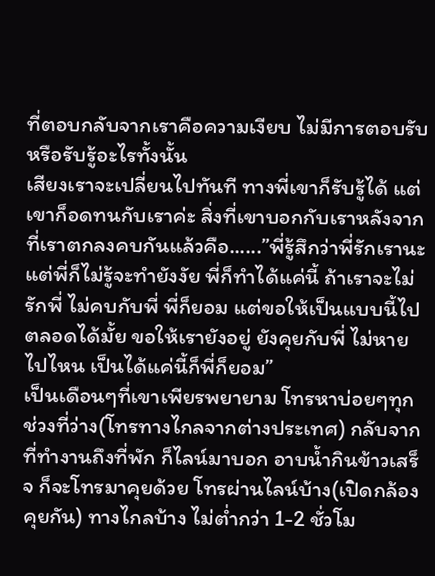ที่ตอบกลับจากเราคือความเงียบ ไม่มีการตอบรับหรือรับรู้อะไรทั้งนั้น
เสียงเราจะเปลี่ยนไปทันที ทางพี่เขาก็รับรู้ได้ แต่เขาก็อดทนกับเราค่ะ สิ่งที่เขาบอกกับเราหลังจากที่เราตกลงคบกันแล้วคือ......”พี่รู้สึกว่าพี่รักเรานะ แต่พี่ก็ไม่รู้จะทำยังงัย พี่ก็ทำได้แค่นี้ ถ้าเราจะไม่รักพี่ ไม่คบกับพี่ พี่ก็ยอม แต่ขอให้เป็นแบบนี้ไปตลอดได้มั้ย ขอให้เรายังอยู่ ยังคุยกับพี่ ไม่หายไปไหน เป็นได้แค่นี้ก็พี่ก็ยอม”
เป็นเดือนๆที่เขาเพียรพยายาม โทรหาบ่อยๆทุกช่วงที่ว่าง(โทรทางไกลจากต่างประเทศ) กลับจากที่ทำงานถึงที่พัก ก็ไลน์มาบอก อาบน้ำกินข้าวเสร็จ ก็จะโทรมาคุยด้วย โทรผ่านไลน์บ้าง(เปิดกล้องคุยกัน) ทางไกลบ้าง ไม่ต่ำกว่า 1-2 ชั่วโม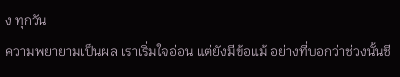ง ทุกวัน
ความพยายามเป็นผล เราเริ่มใจอ่อน แต่ยังมีข้อแม้ อย่างที่บอกว่าช่วงนั้นชี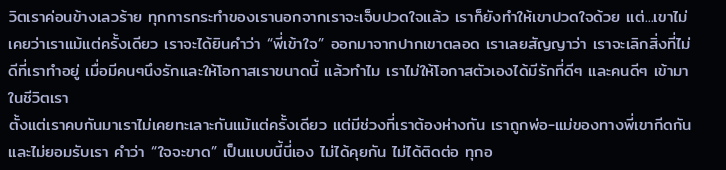วิตเราค่อนข้างเลวร้าย ทุกการกระทำของเรานอกจากเราจะเจ็บปวดใจแล้ว เราก็ยังทำให้เขาปวดใจด้วย แต่...เขาไม่เคยว่าเราแม้แต่ครั้งเดียว เราจะได้ยินคำว่า “พี่เข้าใจ” ออกมาจากปากเขาตลอด เราเลยสัญญาว่า เราจะเลิกสิ่งที่ไม่ดีที่เราทำอยู่ เมื่อมีคนๆนึงรักและให้โอกาสเราขนาดนี้ แล้วทำไม เราไม่ให้โอกาสตัวเองได้มีรักที่ดีๆ และคนดีๆ เข้ามาในชีวิตเรา
ตั้งแต่เราคบกันมาเราไม่เคยทะเลาะกันแม้แต่ครั้งเดียว แต่มีช่วงที่เราต้องห่างกัน เราถูกพ่อ-แม่ของทางพี่เขากีดกันและไม่ยอมรับเรา คำว่า “ใจจะขาด” เป็นแบบนี้นี่เอง ไม่ได้คุยกัน ไม่ได้ติดต่อ ทุกอ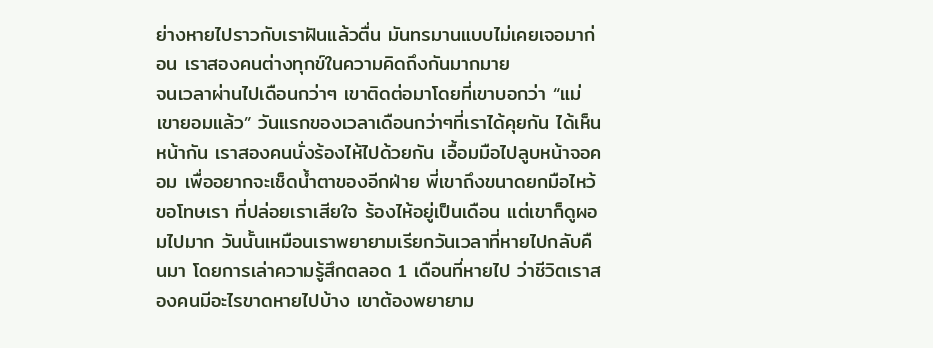ย่างหายไปราวกับเราฝันแล้วตื่น มันทรมานแบบไม่เคยเจอมาก่อน เราสองคนต่างทุกข์ในความคิดถึงกันมากมาย
จนเวลาผ่านไปเดือนกว่าๆ เขาติดต่อมาโดยที่เขาบอกว่า “แม่เขายอมแล้ว” วันแรกของเวลาเดือนกว่าๆที่เราได้คุยกัน ได้เห็นหน้ากัน เราสองคนนั่งร้องไห้ไปด้วยกัน เอื้อมมือไปลูบหน้าจอคอม เพื่ออยากจะเช็ดน้ำตาของอีกฝ่าย พี่เขาถึงขนาดยกมือไหว้ขอโทษเรา ที่ปล่อยเราเสียใจ ร้องไห้อยู่เป็นเดือน แต่เขาก็ดูผอมไปมาก วันนั้นเหมือนเราพยายามเรียกวันเวลาที่หายไปกลับคืนมา โดยการเล่าความรู้สึกตลอด 1 เดือนที่หายไป ว่าชีวิตเราสองคนมีอะไรขาดหายไปบ้าง เขาต้องพยายาม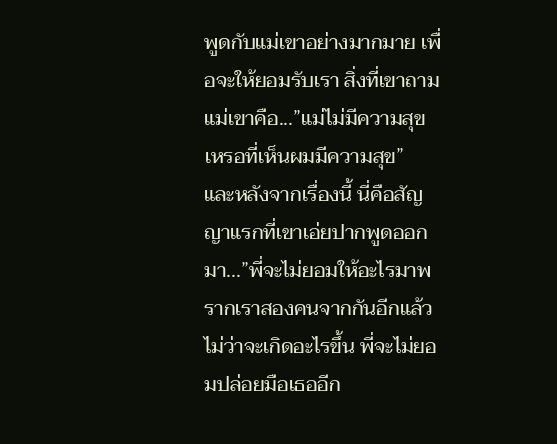พูดกับแม่เขาอย่างมากมาย เพื่อจะให้ยอมรับเรา สิ่งที่เขาถามแม่เขาคือ...”แม่ไม่มีความสุขเหรอที่เห็นผมมีความสุข”
และหลังจากเรื่องนี้ นี่คือสัญญาแรกที่เขาเอ่ยปากพูดออกมา...”พี่จะไม่ยอมให้อะไรมาพรากเราสองคนจากกันอีกแล้ว ไม่ว่าจะเกิดอะไรขึ้น พี่จะไม่ยอมปล่อยมือเธออีก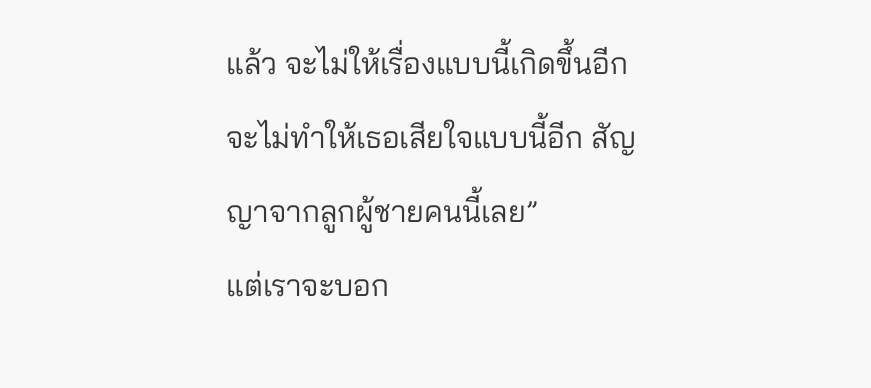แล้ว จะไม่ให้เรื่องแบบนี้เกิดขึ้นอีก จะไม่ทำให้เธอเสียใจแบบนี้อีก สัญญาจากลูกผู้ชายคนนี้เลย”
แต่เราจะบอก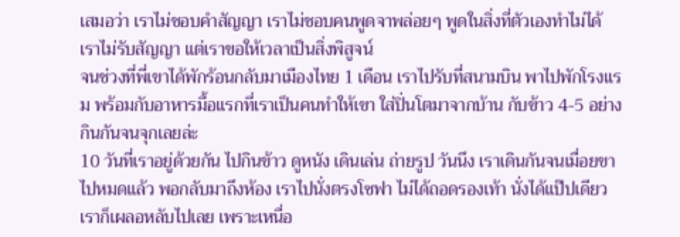เสมอว่า เราไม่ชอบคำสัญญา เราไม่ชอบคนพูดจาพล่อยๆ พูดในสิ่งที่ตัวเองทำไม่ได้ เราไม่รับสัญญา แต่เราขอให้เวลาเป็นสิ่งพิสูจน์
จนช่วงที่พี่เขาได้พักร้อนกลับมาเมืองไทย 1 เดือน เราไปรับที่สนามบิน พาไปพักโรงแรม พร้อมกับอาหารมื้อแรกที่เราเป็นคนทำให้เขา ใส่ปิ่นโตมาจากบ้าน กับข้าว 4-5 อย่าง กินกันจนจุกเลยล่ะ
10 วันที่เราอยู่ด้วยกัน ไปกินข้าว ดูหนัง เดินเล่น ถ่ายรูป วันนึง เราเดินกันจนเมื่อยขาไปหมดแล้ว พอกลับมาถึงห้อง เราไปนั่งตรงโซฟา ไม่ได้ถอดรองเท้า นั่งได้แป๊ปเดียวเราก็เผลอหลับไปเลย เพราะเหนื่อ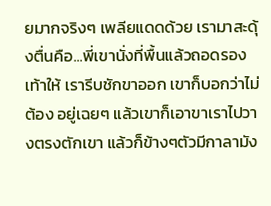ยมากจริงๆ เพลียแดดด้วย เรามาสะดุ้งตื่นคือ...พี่เขานั่งที่พื้นแล้วถอดรองเท้าให้ เรารีบชักขาออก เขาก็บอกว่าไม่ต้อง อยู่เฉยๆ แล้วเขาก็เอาขาเราไปวางตรงตักเขา แล้วก็ข้างๆตัวมีกาลามัง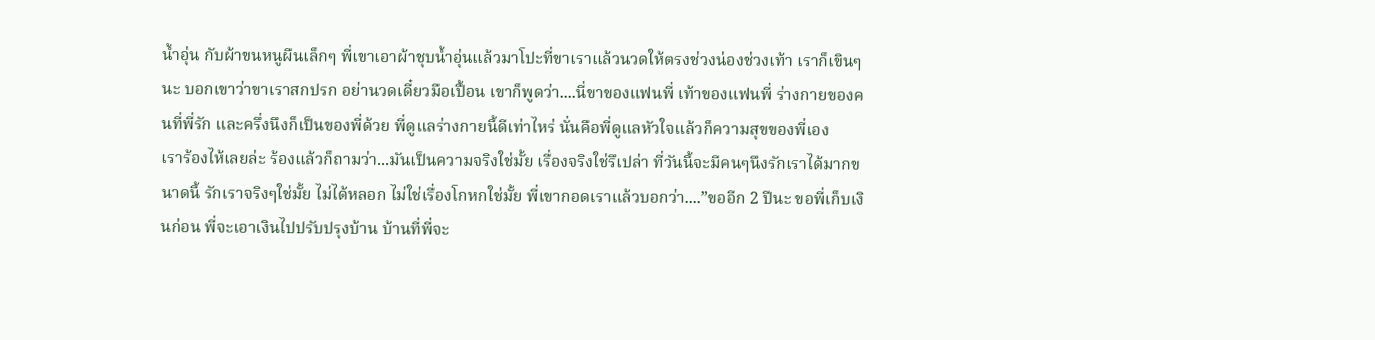น้ำอุ่น กับผ้าขนหนูผืนเล็กๆ พี่เขาเอาผ้าชุบน้ำอุ่นแล้วมาโปะที่ขาเราแล้วนวดให้ตรงช่วงน่องช่วงเท้า เราก็เขินๆนะ บอกเขาว่าขาเราสกปรก อย่านวดเดี๋ยวมือเปื้อน เขาก็พูดว่า....นี่ขาของแฟนพี่ เท้าของแฟนพี่ ร่างกายของคนที่พี่รัก และครึ่งนึงก็เป็นของพี่ด้วย พี่ดูแลร่างกายนี้ดีเท่าไหร่ นั่นคือพี่ดูแลหัวใจแล้วก็ความสุขของพี่เอง
เราร้องไห้เลยล่ะ ร้องแล้วก็ถามว่า...มันเป็นความจริงใช่มั้ย เรื่องจริงใช่รึเปล่า ที่วันนี้จะมีคนๆนึงรักเราได้มากขนาดนี้ รักเราจริงๆใช่มั้ย ไม่ได้หลอก ไม่ใช่เรื่องโกหกใช่มั้ย พี่เขากอดเราแล้วบอกว่า....”ขออีก 2 ปีนะ ขอพี่เก็บเงินก่อน พี่จะเอาเงินไปปรับปรุงบ้าน บ้านที่พี่จะ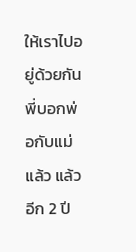ให้เราไปอยู่ด้วยกัน พี่บอกพ่อกับแม่แล้ว แล้วอีก 2 ปี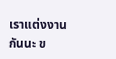เราแต่งงานกันนะ ข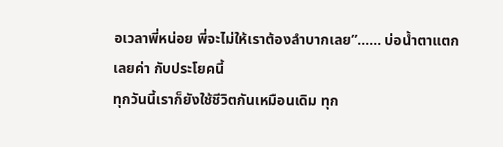อเวลาพี่หน่อย พี่จะไม่ให้เราต้องลำบากเลย”...... บ่อน้ำตาแตกเลยค่า กับประโยคนี้
ทุกวันนี้เราก็ยังใช้ชีวิตกันเหมือนเดิม ทุก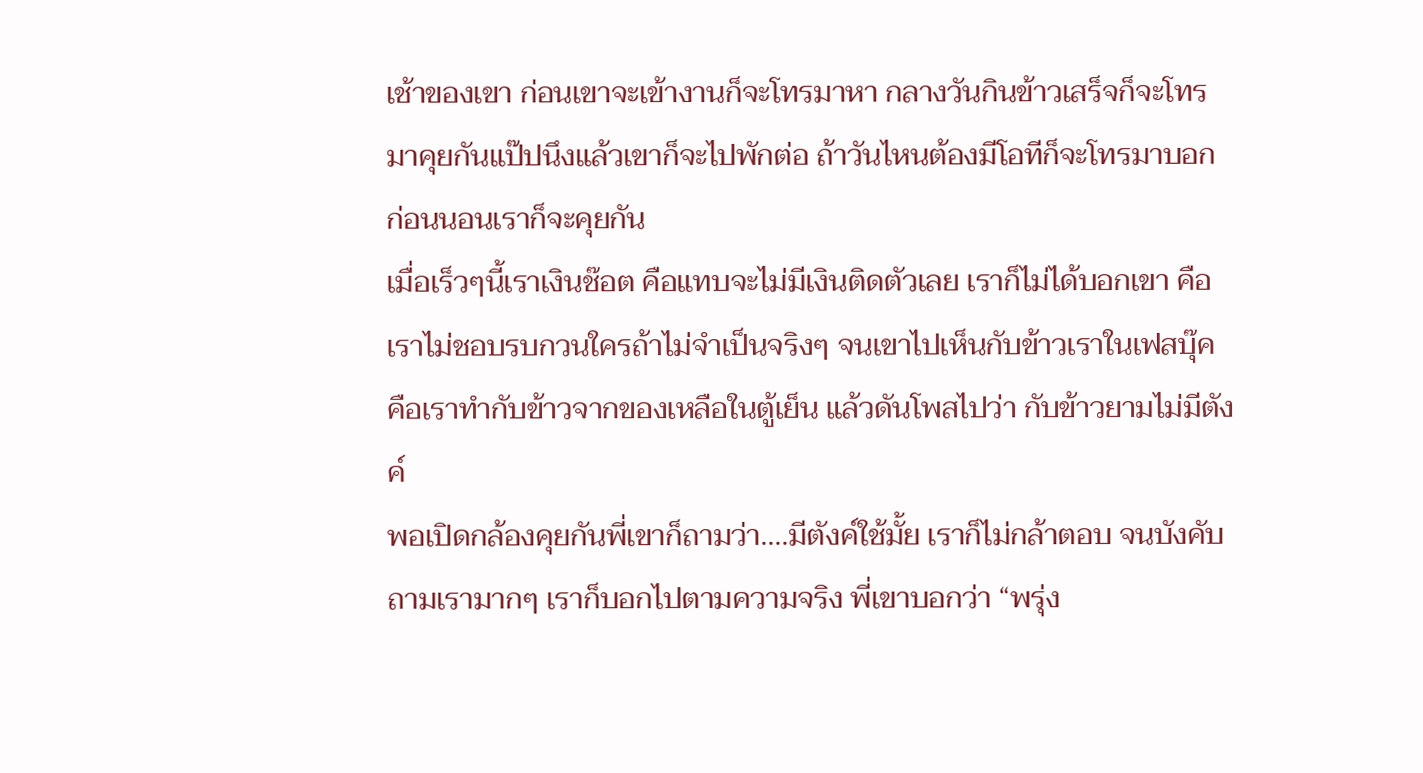เช้าของเขา ก่อนเขาจะเข้างานก็จะโทรมาหา กลางวันกินข้าวเสร็จก็จะโทรมาคุยกันแป๊ปนึงแล้วเขาก็จะไปพักต่อ ถ้าวันไหนต้องมีโอทีก็จะโทรมาบอก ก่อนนอนเราก็จะคุยกัน
เมื่อเร็วๆนี้เราเงินช๊อต คือแทบจะไม่มีเงินติดตัวเลย เราก็ไม่ได้บอกเขา คือเราไม่ชอบรบกวนใครถ้าไม่จำเป็นจริงๆ จนเขาไปเห็นกับข้าวเราในเฟสบุ๊ค
คือเราทำกับข้าวจากของเหลือในตู้เย็น แล้วดันโพสไปว่า กับข้าวยามไม่มีตังค์
พอเปิดกล้องคุยกันพี่เขาก็ถามว่า....มีตังค์ใช้มั้ย เราก็ไม่กล้าตอบ จนบังคับถามเรามากๆ เราก็บอกไปตามความจริง พี่เขาบอกว่า “พรุ่ง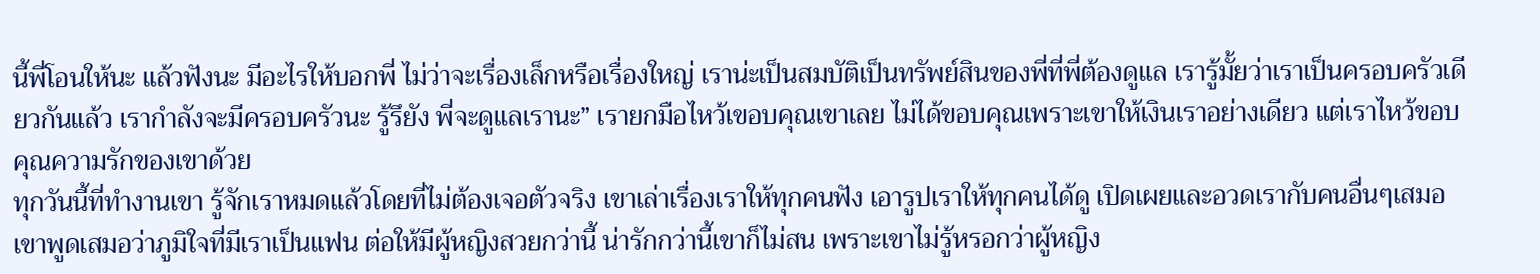นี้พี่โอนให้นะ แล้วฟังนะ มีอะไรให้บอกพี่ ไม่ว่าจะเรื่องเล็กหรือเรื่องใหญ่ เราน่ะเป็นสมบัติเป็นทรัพย์สินของพี่ที่พี่ต้องดูแล เรารู้มั้ยว่าเราเป็นครอบครัวเดียวกันแล้ว เรากำลังจะมีครอบครัวนะ รู้รึยัง พี่จะดูแลเรานะ” เรายกมือไหว้เขอบคุณเขาเลย ไม่ได้ขอบคุณเพราะเขาให้เงินเราอย่างเดียว แต่เราไหว้ขอบคุณความรักของเขาด้วย
ทุกวันนี้ที่ทำงานเขา รู้จักเราหมดแล้วโดยที่ไม่ต้องเจอตัวจริง เขาเล่าเรื่องเราให้ทุกคนฟัง เอารูปเราให้ทุกคนได้ดู เปิดเผยและอวดเรากับคนอื่นๆเสมอ เขาพูดเสมอว่าภูมิใจที่มีเราเป็นแฟน ต่อให้มีผู้หญิงสวยกว่านี้ น่ารักกว่านี้เขาก็ไม่สน เพราะเขาไม่รู้หรอกว่าผู้หญิง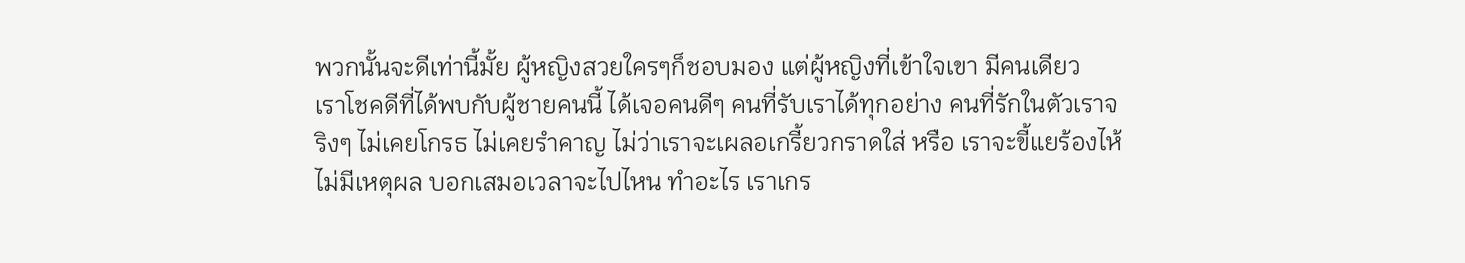พวกนั้นจะดีเท่านี้มั้ย ผู้หญิงสวยใครๆก็ชอบมอง แต่ผู้หญิงที่เข้าใจเขา มีคนเดียว
เราโชคดีที่ได้พบกับผู้ชายคนนี้ ได้เจอคนดีๆ คนที่รับเราได้ทุกอย่าง คนที่รักในตัวเราจริงๆ ไม่เคยโกรธ ไม่เคยรำคาญ ไม่ว่าเราจะเผลอเกรี้ยวกราดใส่ หรือ เราจะขี้แยร้องไห้ไม่มีเหตุผล บอกเสมอเวลาจะไปไหน ทำอะไร เราเกร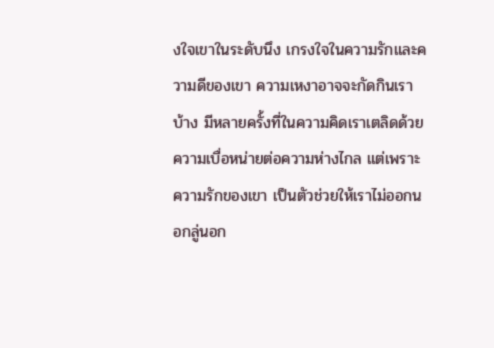งใจเขาในระดับนึง เกรงใจในความรักและความดีของเขา ความเหงาอาจจะกัดกินเราบ้าง มีหลายครั้งที่ในความคิดเราเตลิดด้วยความเบื่อหน่ายต่อความห่างไกล แต่เพราะความรักของเขา เป็นตัวช่วยให้เราไม่ออกนอกลู่นอก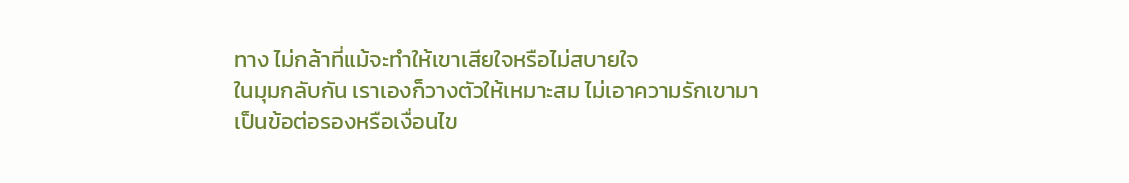ทาง ไม่กล้าที่แม้จะทำให้เขาเสียใจหรือไม่สบายใจ
ในมุมกลับกัน เราเองก็วางตัวให้เหมาะสม ไม่เอาความรักเขามาเป็นข้อต่อรองหรือเงื่อนไข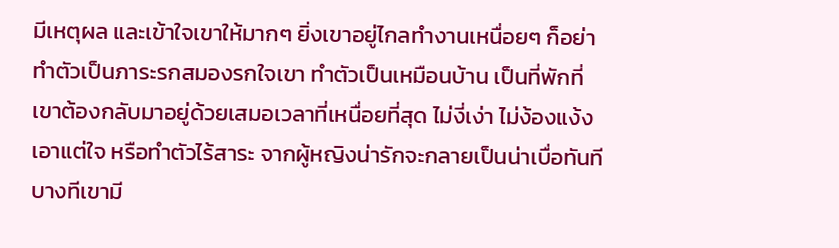มีเหตุผล และเข้าใจเขาให้มากๆ ยิ่งเขาอยู่ไกลทำงานเหนื่อยๆ ก็อย่าทำตัวเป็นภาระรกสมองรกใจเขา ทำตัวเป็นเหมือนบ้าน เป็นที่พักที่เขาต้องกลับมาอยู่ด้วยเสมอเวลาที่เหนื่อยที่สุด ไม่งี่เง่า ไม่ง้องแง้ง เอาแต่ใจ หรือทำตัวไร้สาระ จากผู้หญิงน่ารักจะกลายเป็นน่าเบื่อทันที
บางทีเขามี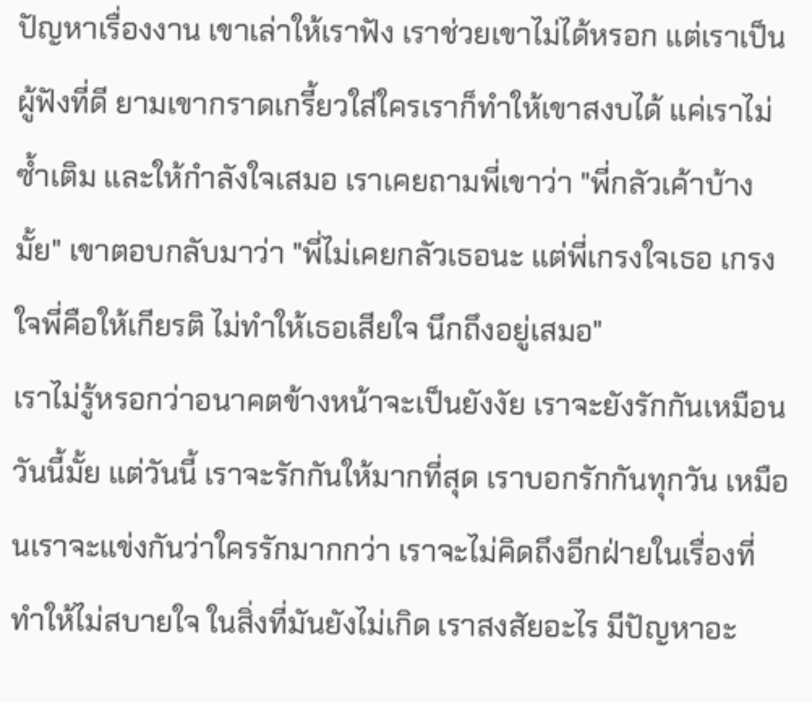ปัญหาเรื่องงาน เขาเล่าให้เราฟัง เราช่วยเขาไม่ได้หรอก แต่เราเป็นผู้ฟังที่ดี ยามเขากราดเกรี้ยวใส่ใครเราก็ทำให้เขาสงบได้ แค่เราไม่ซ้ำเติม และให้กำลังใจเสมอ เราเคยถามพี่เขาว่า "พี่กลัวเค้าบ้างมั้ย" เขาตอบกลับมาว่า "พี่ไม่เคยกลัวเธอนะ แต่พี่เกรงใจเธอ เกรงใจพี่คือให้เกียรติ ไม่ทำให้เธอเสียใจ นึกถึงอยู่เสมอ"
เราไม่รู้หรอกว่าอนาคตข้างหน้าจะเป็นยังงัย เราจะยังรักกันเหมือนวันนี้มั้ย แต่วันนี้ เราจะรักกันให้มากที่สุด เราบอกรักกันทุกวัน เหมือนเราจะแข่งกันว่าใครรักมากกว่า เราจะไม่คิดถึงอีกฝ่ายในเรื่องที่ทำให้ไม่สบายใจ ในสิ่งที่มันยังไม่เกิด เราสงสัยอะไร มีปัญหาอะ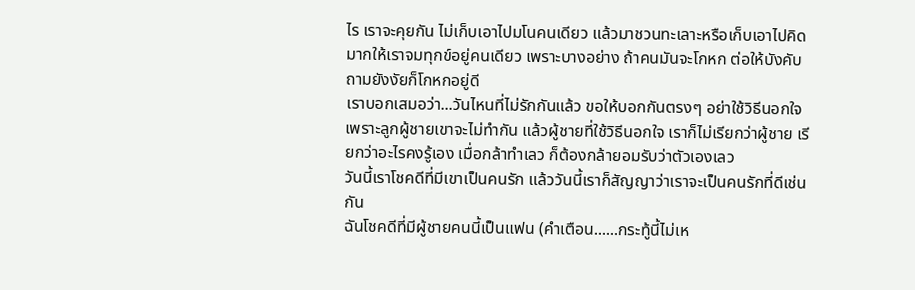ไร เราจะคุยกัน ไม่เก็บเอาไปมโนคนเดียว แล้วมาชวนทะเลาะหรือเก็บเอาไปคิดมากให้เราจมทุกข์อยู่คนเดียว เพราะบางอย่าง ถ้าคนมันจะโกหก ต่อให้บังคับถามยังงัยก็โกหกอยู่ดี
เราบอกเสมอว่า...วันไหนที่ไม่รักกันแล้ว ขอให้บอกกันตรงๆ อย่าใช้วิธีนอกใจ เพราะลูกผู้ชายเขาจะไม่ทำกัน แล้วผู้ชายที่ใช้วิธีนอกใจ เราก็ไม่เรียกว่าผู้ชาย เรียกว่าอะไรคงรู้เอง เมื่อกล้าทำเลว ก็ต้องกล้ายอมรับว่าตัวเองเลว
วันนี้เราโชคดีที่มีเขาเป็นคนรัก แล้ววันนี้เราก็สัญญาว่าเราจะเป็นคนรักที่ดีเช่นกัน
ฉันโชคดีที่มีผู้ชายคนนี้เป็นแฟน (คำเตือน......กระทู้นี้ไม่เห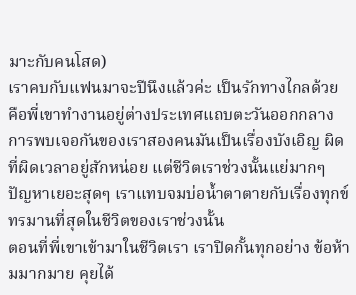มาะกับคนโสด)
เราคบกับแฟนมาจะปีนึงแล้วค่ะ เป็นรักทางไกลด้วย คือพี่เขาทำงานอยู่ต่างประเทศแถบตะวันออกกลาง
การพบเจอกันของเราสองคนมันเป็นเรื่องบังเอิญ ผิดที่ผิดเวลาอยู่สักหน่อย แต่ชีวิตเราช่วงนั้นแย่มากๆ ปัญหาเยอะสุดๆ เราแทบจมบ่อน้ำตาตายกับเรื่องทุกข์ทรมานที่สุดในชีวิตของเราช่วงนั้น
ตอนที่พี่เขาเข้ามาในชีวิตเรา เราปิดกั้นทุกอย่าง ข้อห้ามมากมาย คุยได้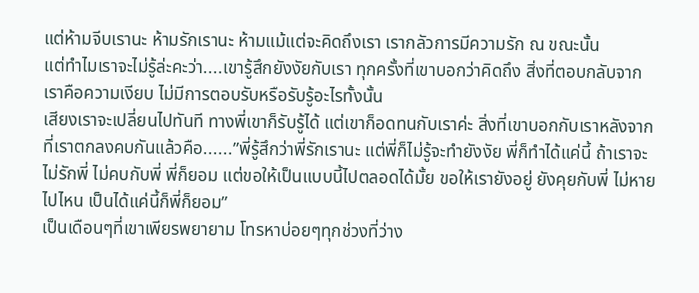แต่ห้ามจีบเรานะ ห้ามรักเรานะ ห้ามแม้แต่จะคิดถึงเรา เรากลัวการมีความรัก ณ ขณะนั้น
แต่ทำไมเราจะไม่รู้ล่ะคะว่า....เขารู้สึกยังงัยกับเรา ทุกครั้งที่เขาบอกว่าคิดถึง สิ่งที่ตอบกลับจากเราคือความเงียบ ไม่มีการตอบรับหรือรับรู้อะไรทั้งนั้น
เสียงเราจะเปลี่ยนไปทันที ทางพี่เขาก็รับรู้ได้ แต่เขาก็อดทนกับเราค่ะ สิ่งที่เขาบอกกับเราหลังจากที่เราตกลงคบกันแล้วคือ......”พี่รู้สึกว่าพี่รักเรานะ แต่พี่ก็ไม่รู้จะทำยังงัย พี่ก็ทำได้แค่นี้ ถ้าเราจะไม่รักพี่ ไม่คบกับพี่ พี่ก็ยอม แต่ขอให้เป็นแบบนี้ไปตลอดได้มั้ย ขอให้เรายังอยู่ ยังคุยกับพี่ ไม่หายไปไหน เป็นได้แค่นี้ก็พี่ก็ยอม”
เป็นเดือนๆที่เขาเพียรพยายาม โทรหาบ่อยๆทุกช่วงที่ว่าง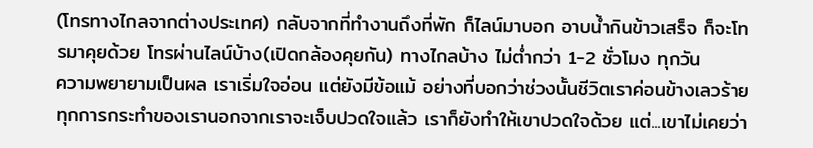(โทรทางไกลจากต่างประเทศ) กลับจากที่ทำงานถึงที่พัก ก็ไลน์มาบอก อาบน้ำกินข้าวเสร็จ ก็จะโทรมาคุยด้วย โทรผ่านไลน์บ้าง(เปิดกล้องคุยกัน) ทางไกลบ้าง ไม่ต่ำกว่า 1-2 ชั่วโมง ทุกวัน
ความพยายามเป็นผล เราเริ่มใจอ่อน แต่ยังมีข้อแม้ อย่างที่บอกว่าช่วงนั้นชีวิตเราค่อนข้างเลวร้าย ทุกการกระทำของเรานอกจากเราจะเจ็บปวดใจแล้ว เราก็ยังทำให้เขาปวดใจด้วย แต่...เขาไม่เคยว่า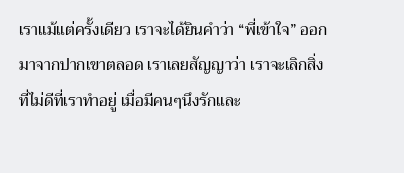เราแม้แต่ครั้งเดียว เราจะได้ยินคำว่า “พี่เข้าใจ” ออกมาจากปากเขาตลอด เราเลยสัญญาว่า เราจะเลิกสิ่งที่ไม่ดีที่เราทำอยู่ เมื่อมีคนๆนึงรักและ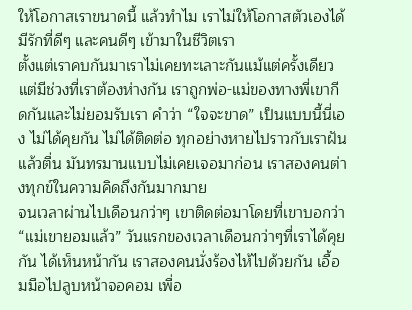ให้โอกาสเราขนาดนี้ แล้วทำไม เราไม่ให้โอกาสตัวเองได้มีรักที่ดีๆ และคนดีๆ เข้ามาในชีวิตเรา
ตั้งแต่เราคบกันมาเราไม่เคยทะเลาะกันแม้แต่ครั้งเดียว แต่มีช่วงที่เราต้องห่างกัน เราถูกพ่อ-แม่ของทางพี่เขากีดกันและไม่ยอมรับเรา คำว่า “ใจจะขาด” เป็นแบบนี้นี่เอง ไม่ได้คุยกัน ไม่ได้ติดต่อ ทุกอย่างหายไปราวกับเราฝันแล้วตื่น มันทรมานแบบไม่เคยเจอมาก่อน เราสองคนต่างทุกข์ในความคิดถึงกันมากมาย
จนเวลาผ่านไปเดือนกว่าๆ เขาติดต่อมาโดยที่เขาบอกว่า “แม่เขายอมแล้ว” วันแรกของเวลาเดือนกว่าๆที่เราได้คุยกัน ได้เห็นหน้ากัน เราสองคนนั่งร้องไห้ไปด้วยกัน เอื้อมมือไปลูบหน้าจอคอม เพื่อ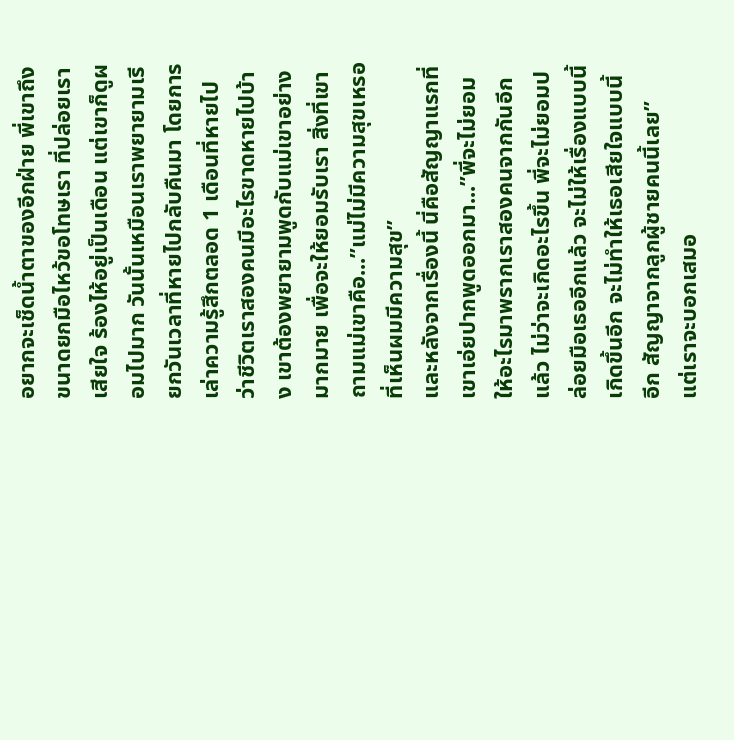อยากจะเช็ดน้ำตาของอีกฝ่าย พี่เขาถึงขนาดยกมือไหว้ขอโทษเรา ที่ปล่อยเราเสียใจ ร้องไห้อยู่เป็นเดือน แต่เขาก็ดูผอมไปมาก วันนั้นเหมือนเราพยายามเรียกวันเวลาที่หายไปกลับคืนมา โดยการเล่าความรู้สึกตลอด 1 เดือนที่หายไป ว่าชีวิตเราสองคนมีอะไรขาดหายไปบ้าง เขาต้องพยายามพูดกับแม่เขาอย่างมากมาย เพื่อจะให้ยอมรับเรา สิ่งที่เขาถามแม่เขาคือ...”แม่ไม่มีความสุขเหรอที่เห็นผมมีความสุข”
และหลังจากเรื่องนี้ นี่คือสัญญาแรกที่เขาเอ่ยปากพูดออกมา...”พี่จะไม่ยอมให้อะไรมาพรากเราสองคนจากกันอีกแล้ว ไม่ว่าจะเกิดอะไรขึ้น พี่จะไม่ยอมปล่อยมือเธออีกแล้ว จะไม่ให้เรื่องแบบนี้เกิดขึ้นอีก จะไม่ทำให้เธอเสียใจแบบนี้อีก สัญญาจากลูกผู้ชายคนนี้เลย”
แต่เราจะบอกเสมอ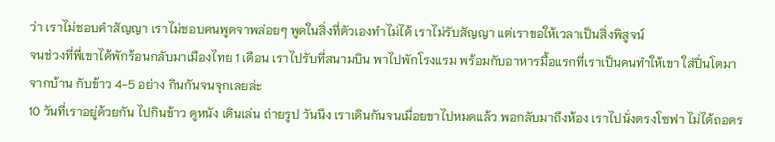ว่า เราไม่ชอบคำสัญญา เราไม่ชอบคนพูดจาพล่อยๆ พูดในสิ่งที่ตัวเองทำไม่ได้ เราไม่รับสัญญา แต่เราขอให้เวลาเป็นสิ่งพิสูจน์
จนช่วงที่พี่เขาได้พักร้อนกลับมาเมืองไทย 1 เดือน เราไปรับที่สนามบิน พาไปพักโรงแรม พร้อมกับอาหารมื้อแรกที่เราเป็นคนทำให้เขา ใส่ปิ่นโตมาจากบ้าน กับข้าว 4-5 อย่าง กินกันจนจุกเลยล่ะ
10 วันที่เราอยู่ด้วยกัน ไปกินข้าว ดูหนัง เดินเล่น ถ่ายรูป วันนึง เราเดินกันจนเมื่อยขาไปหมดแล้ว พอกลับมาถึงห้อง เราไปนั่งตรงโซฟา ไม่ได้ถอดร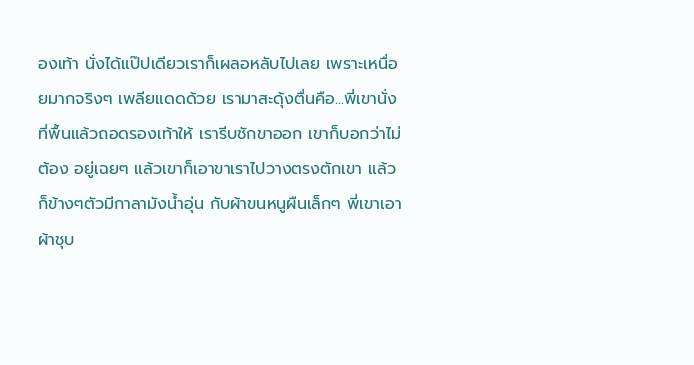องเท้า นั่งได้แป๊ปเดียวเราก็เผลอหลับไปเลย เพราะเหนื่อยมากจริงๆ เพลียแดดด้วย เรามาสะดุ้งตื่นคือ...พี่เขานั่งที่พื้นแล้วถอดรองเท้าให้ เรารีบชักขาออก เขาก็บอกว่าไม่ต้อง อยู่เฉยๆ แล้วเขาก็เอาขาเราไปวางตรงตักเขา แล้วก็ข้างๆตัวมีกาลามังน้ำอุ่น กับผ้าขนหนูผืนเล็กๆ พี่เขาเอาผ้าชุบ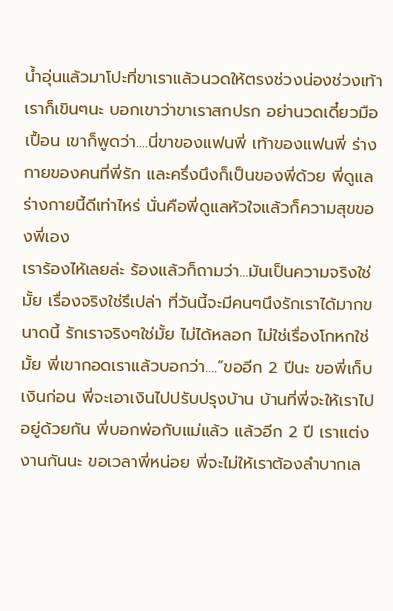น้ำอุ่นแล้วมาโปะที่ขาเราแล้วนวดให้ตรงช่วงน่องช่วงเท้า เราก็เขินๆนะ บอกเขาว่าขาเราสกปรก อย่านวดเดี๋ยวมือเปื้อน เขาก็พูดว่า....นี่ขาของแฟนพี่ เท้าของแฟนพี่ ร่างกายของคนที่พี่รัก และครึ่งนึงก็เป็นของพี่ด้วย พี่ดูแลร่างกายนี้ดีเท่าไหร่ นั่นคือพี่ดูแลหัวใจแล้วก็ความสุขของพี่เอง
เราร้องไห้เลยล่ะ ร้องแล้วก็ถามว่า...มันเป็นความจริงใช่มั้ย เรื่องจริงใช่รึเปล่า ที่วันนี้จะมีคนๆนึงรักเราได้มากขนาดนี้ รักเราจริงๆใช่มั้ย ไม่ได้หลอก ไม่ใช่เรื่องโกหกใช่มั้ย พี่เขากอดเราแล้วบอกว่า....”ขออีก 2 ปีนะ ขอพี่เก็บเงินก่อน พี่จะเอาเงินไปปรับปรุงบ้าน บ้านที่พี่จะให้เราไปอยู่ด้วยกัน พี่บอกพ่อกับแม่แล้ว แล้วอีก 2 ปี เราแต่งงานกันนะ ขอเวลาพี่หน่อย พี่จะไม่ให้เราต้องลำบากเล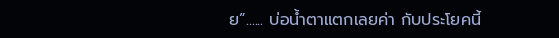ย”...... บ่อน้ำตาแตกเลยค่า กับประโยคนี้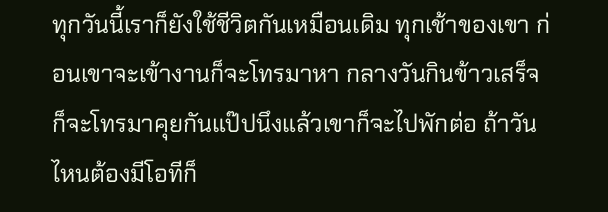ทุกวันนี้เราก็ยังใช้ชีวิตกันเหมือนเดิม ทุกเช้าของเขา ก่อนเขาจะเข้างานก็จะโทรมาหา กลางวันกินข้าวเสร็จก็จะโทรมาคุยกันแป๊ปนึงแล้วเขาก็จะไปพักต่อ ถ้าวันไหนต้องมีโอทีก็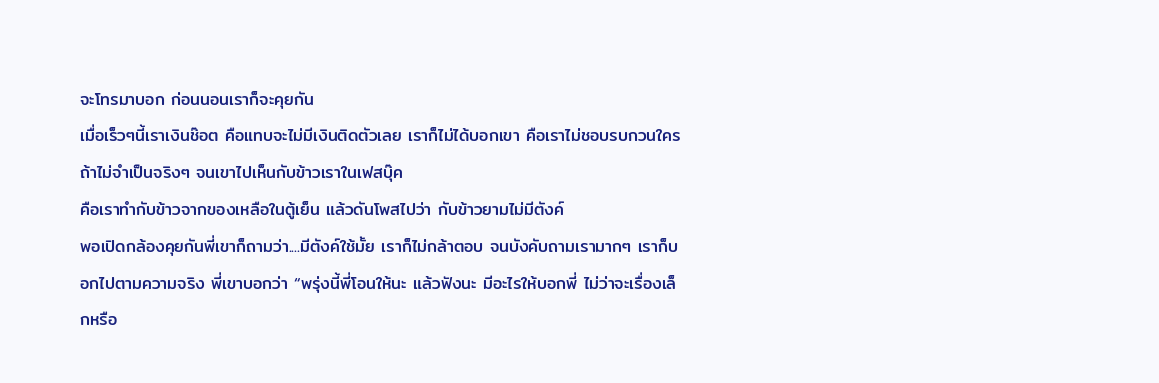จะโทรมาบอก ก่อนนอนเราก็จะคุยกัน
เมื่อเร็วๆนี้เราเงินช๊อต คือแทบจะไม่มีเงินติดตัวเลย เราก็ไม่ได้บอกเขา คือเราไม่ชอบรบกวนใครถ้าไม่จำเป็นจริงๆ จนเขาไปเห็นกับข้าวเราในเฟสบุ๊ค
คือเราทำกับข้าวจากของเหลือในตู้เย็น แล้วดันโพสไปว่า กับข้าวยามไม่มีตังค์
พอเปิดกล้องคุยกันพี่เขาก็ถามว่า....มีตังค์ใช้มั้ย เราก็ไม่กล้าตอบ จนบังคับถามเรามากๆ เราก็บอกไปตามความจริง พี่เขาบอกว่า “พรุ่งนี้พี่โอนให้นะ แล้วฟังนะ มีอะไรให้บอกพี่ ไม่ว่าจะเรื่องเล็กหรือ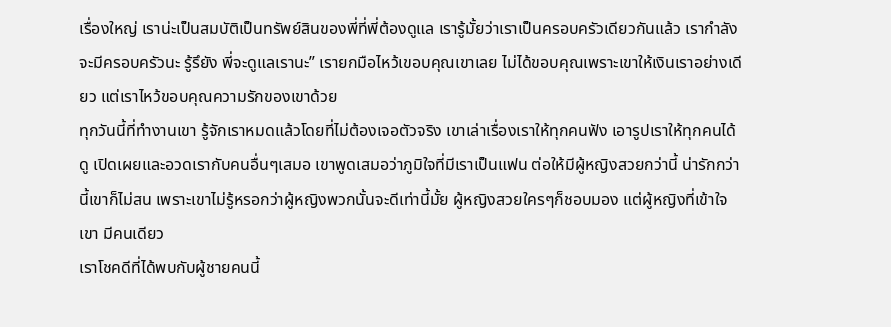เรื่องใหญ่ เราน่ะเป็นสมบัติเป็นทรัพย์สินของพี่ที่พี่ต้องดูแล เรารู้มั้ยว่าเราเป็นครอบครัวเดียวกันแล้ว เรากำลังจะมีครอบครัวนะ รู้รึยัง พี่จะดูแลเรานะ” เรายกมือไหว้เขอบคุณเขาเลย ไม่ได้ขอบคุณเพราะเขาให้เงินเราอย่างเดียว แต่เราไหว้ขอบคุณความรักของเขาด้วย
ทุกวันนี้ที่ทำงานเขา รู้จักเราหมดแล้วโดยที่ไม่ต้องเจอตัวจริง เขาเล่าเรื่องเราให้ทุกคนฟัง เอารูปเราให้ทุกคนได้ดู เปิดเผยและอวดเรากับคนอื่นๆเสมอ เขาพูดเสมอว่าภูมิใจที่มีเราเป็นแฟน ต่อให้มีผู้หญิงสวยกว่านี้ น่ารักกว่านี้เขาก็ไม่สน เพราะเขาไม่รู้หรอกว่าผู้หญิงพวกนั้นจะดีเท่านี้มั้ย ผู้หญิงสวยใครๆก็ชอบมอง แต่ผู้หญิงที่เข้าใจเขา มีคนเดียว
เราโชคดีที่ได้พบกับผู้ชายคนนี้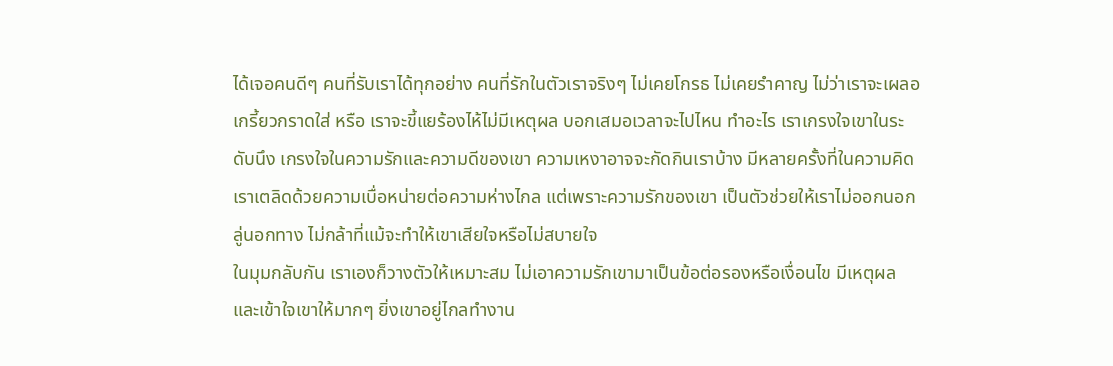ได้เจอคนดีๆ คนที่รับเราได้ทุกอย่าง คนที่รักในตัวเราจริงๆ ไม่เคยโกรธ ไม่เคยรำคาญ ไม่ว่าเราจะเผลอเกรี้ยวกราดใส่ หรือ เราจะขี้แยร้องไห้ไม่มีเหตุผล บอกเสมอเวลาจะไปไหน ทำอะไร เราเกรงใจเขาในระดับนึง เกรงใจในความรักและความดีของเขา ความเหงาอาจจะกัดกินเราบ้าง มีหลายครั้งที่ในความคิดเราเตลิดด้วยความเบื่อหน่ายต่อความห่างไกล แต่เพราะความรักของเขา เป็นตัวช่วยให้เราไม่ออกนอกลู่นอกทาง ไม่กล้าที่แม้จะทำให้เขาเสียใจหรือไม่สบายใจ
ในมุมกลับกัน เราเองก็วางตัวให้เหมาะสม ไม่เอาความรักเขามาเป็นข้อต่อรองหรือเงื่อนไข มีเหตุผล และเข้าใจเขาให้มากๆ ยิ่งเขาอยู่ไกลทำงาน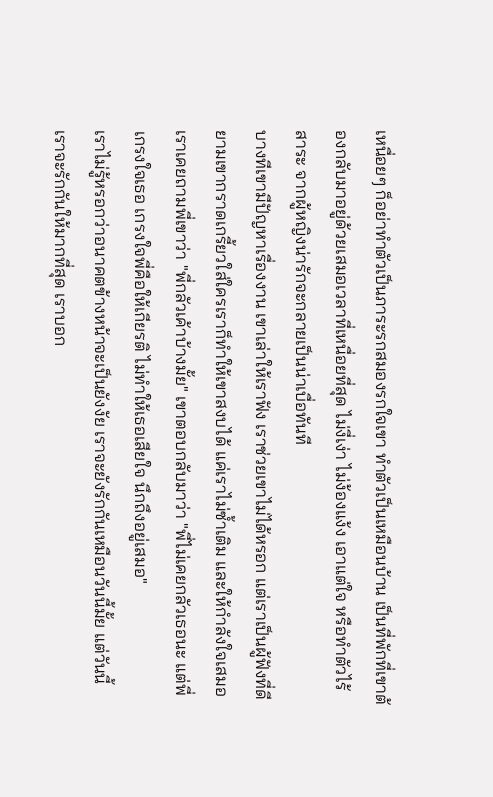เหนื่อยๆ ก็อย่าทำตัวเป็นภาระรกสมองรกใจเขา ทำตัวเป็นเหมือนบ้าน เป็นที่พักที่เขาต้องกลับมาอยู่ด้วยเสมอเวลาที่เหนื่อยที่สุด ไม่งี่เง่า ไม่ง้องแง้ง เอาแต่ใจ หรือทำตัวไร้สาระ จากผู้หญิงน่ารักจะกลายเป็นน่าเบื่อทันที
บางทีเขามีปัญหาเรื่องงาน เขาเล่าให้เราฟัง เราช่วยเขาไม่ได้หรอก แต่เราเป็นผู้ฟังที่ดี ยามเขากราดเกรี้ยวใส่ใครเราก็ทำให้เขาสงบได้ แค่เราไม่ซ้ำเติม และให้กำลังใจเสมอ เราเคยถามพี่เขาว่า "พี่กลัวเค้าบ้างมั้ย" เขาตอบกลับมาว่า "พี่ไม่เคยกลัวเธอนะ แต่พี่เกรงใจเธอ เกรงใจพี่คือให้เกียรติ ไม่ทำให้เธอเสียใจ นึกถึงอยู่เสมอ"
เราไม่รู้หรอกว่าอนาคตข้างหน้าจะเป็นยังงัย เราจะยังรักกันเหมือนวันนี้มั้ย แต่วันนี้ เราจะรักกันให้มากที่สุด เราบอก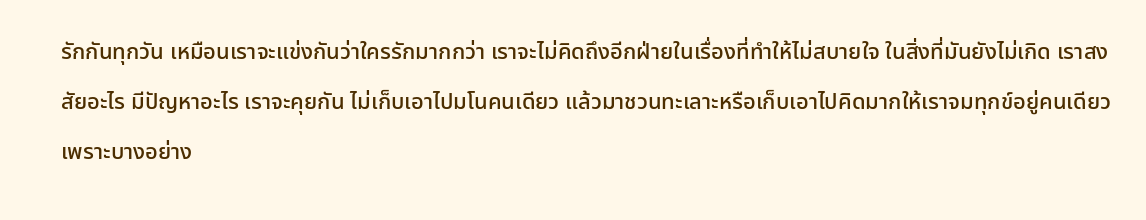รักกันทุกวัน เหมือนเราจะแข่งกันว่าใครรักมากกว่า เราจะไม่คิดถึงอีกฝ่ายในเรื่องที่ทำให้ไม่สบายใจ ในสิ่งที่มันยังไม่เกิด เราสงสัยอะไร มีปัญหาอะไร เราจะคุยกัน ไม่เก็บเอาไปมโนคนเดียว แล้วมาชวนทะเลาะหรือเก็บเอาไปคิดมากให้เราจมทุกข์อยู่คนเดียว เพราะบางอย่าง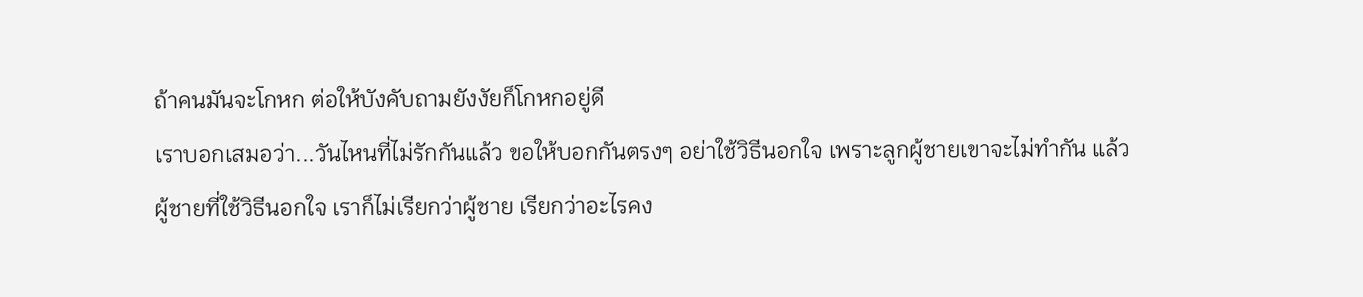ถ้าคนมันจะโกหก ต่อให้บังคับถามยังงัยก็โกหกอยู่ดี
เราบอกเสมอว่า...วันไหนที่ไม่รักกันแล้ว ขอให้บอกกันตรงๆ อย่าใช้วิธีนอกใจ เพราะลูกผู้ชายเขาจะไม่ทำกัน แล้วผู้ชายที่ใช้วิธีนอกใจ เราก็ไม่เรียกว่าผู้ชาย เรียกว่าอะไรคง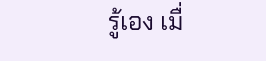รู้เอง เมื่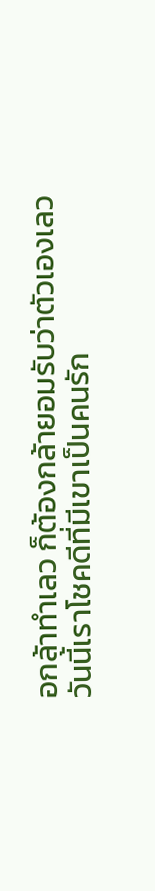อกล้าทำเลว ก็ต้องกล้ายอมรับว่าตัวเองเลว
วันนี้เราโชคดีที่มีเขาเป็นคนรัก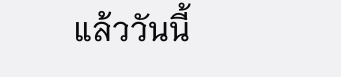แล้ววันนี้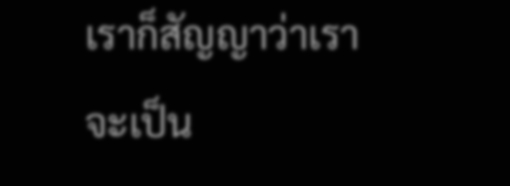เราก็สัญญาว่าเราจะเป็น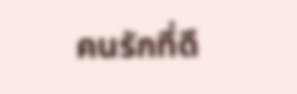คนรักที่ดี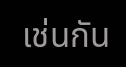เช่นกัน